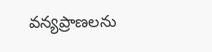వన్యప్రాణలను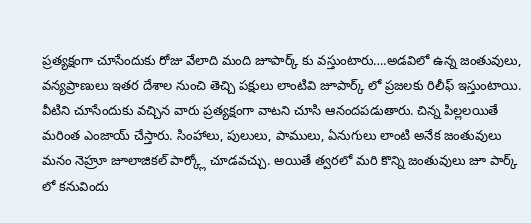ప్రత్యక్షంగా చూసేందుకు రోజు వేలాది మంది జూపార్క్ కు వస్తుంటారు….అడవిలో ఉన్న జంతువులు, వన్యప్రాణులు ఇతర దేశాల నుంచి తెచ్చి పక్షులు లాంటివి జూపార్క్ లో ప్రజలకు రిలీఫ్ ఇస్తుంటాయి. వీటిని చూసేందుకు వచ్చిన వారు ప్రత్యక్షంగా వాటని చూసి ఆనందపడుతారు. చిన్న పిల్లలయితే మరింత ఎంజాయ్ చేస్తారు. సింహాలు, పులులు, పాములు, ఏనుగులు లాంటి అనేక జంతువులు మనం నెహ్రూ జూలాజికల్ పార్క్లో చూడవచ్చు. అయితే త్వరలో మరి కొన్ని జంతువులు జూ పార్క్ లో కనువిందు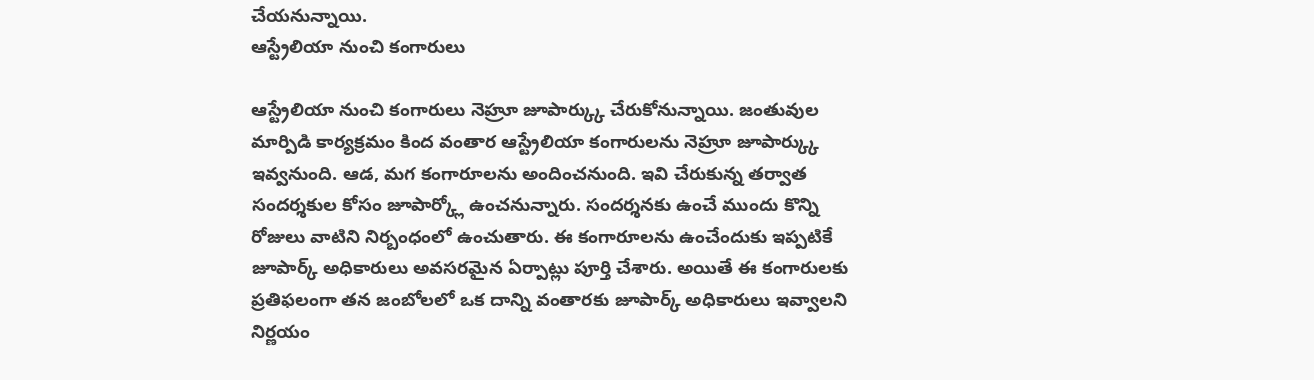చేయనున్నాయి.
ఆస్ట్రేలియా నుంచి కంగారులు

ఆస్ట్రేలియా నుంచి కంగారులు నెహ్రూ జూపార్క్కు చేరుకోనున్నాయి. జంతువుల మార్పిడి కార్యక్రమం కింద వంతార ఆస్ట్రేలియా కంగారులను నెహ్రూ జూపార్క్కు ఇవ్వనుంది. ఆడ, మగ కంగారూలను అందించనుంది. ఇవి చేరుకున్న తర్వాత సందర్శకుల కోసం జూపార్క్లో ఉంచనున్నారు. సందర్శనకు ఉంచే ముందు కొన్ని రోజులు వాటిని నిర్బంధంలో ఉంచుతారు. ఈ కంగారూలను ఉంచేందుకు ఇప్పటికే జూపార్క్ అధికారులు అవసరమైన ఏర్పాట్లు పూర్తి చేశారు. అయితే ఈ కంగారులకు ప్రతిఫలంగా తన జంబోలలో ఒక దాన్ని వంతారకు జూపార్క్ అధికారులు ఇవ్వాలని నిర్ణయం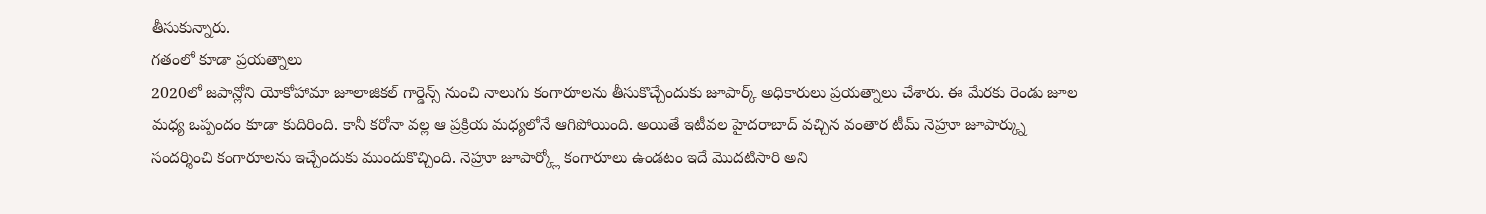తీసుకున్నారు.
గతంలో కూడా ప్రయత్నాలు
2020లో జపాన్లోని యోకోహామా జూలాజికల్ గార్డెన్స్ నుంచి నాలుగు కంగారూలను తీసుకొచ్చేందుకు జూపార్క్ అధికారులు ప్రయత్నాలు చేశారు. ఈ మేరకు రెండు జూల మధ్య ఒప్పందం కూడా కుదిరింది. కానీ కరోనా వల్ల ఆ ప్రక్రియ మధ్యలోనే ఆగిపోయింది. అయితే ఇటీవల హైదరాబాద్ వచ్చిన వంతార టీమ్ నెహ్రూ జూపార్క్ను సందర్శించి కంగారూలను ఇచ్చేందుకు ముందుకొచ్చింది. నెహ్రూ జూపార్క్లో కంగారూలు ఉండటం ఇదే మొదటిసారి అని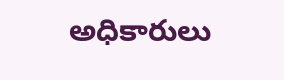అధికారులు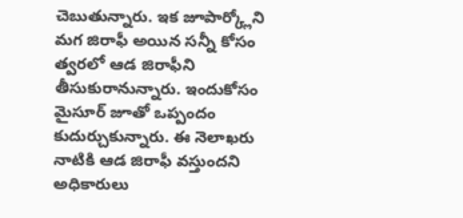చెబుతున్నారు. ఇక జూపార్క్లోని మగ జిరాఫీ అయిన సన్నీ కోసం త్వరలో ఆడ జిరాఫీని తీసుకురానున్నారు. ఇందుకోసం మైసూర్ జూతో ఒప్పందం కుదుర్చుకున్నారు. ఈ నెలాఖరు నాటికి ఆడ జిరాఫీ వస్తుందని అధికారులు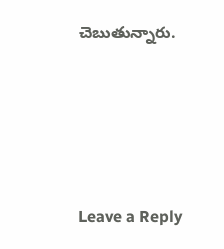చెబుతున్నారు.






Leave a Reply